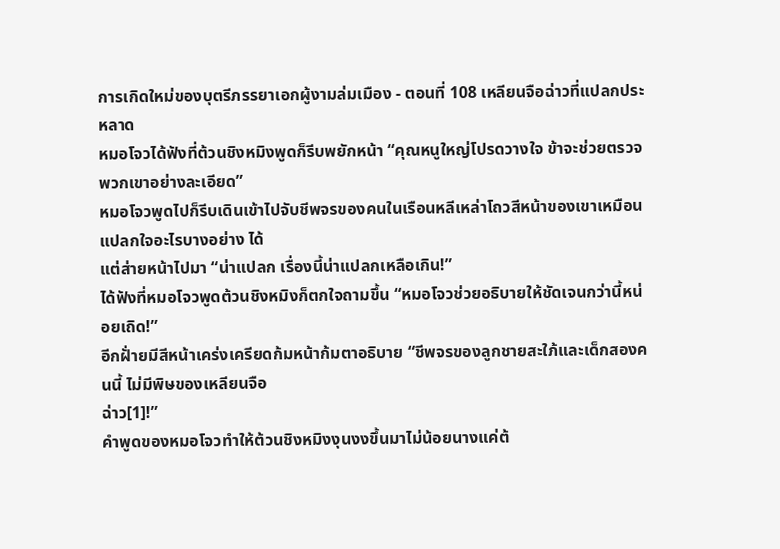การเกิดใหม่ของบุตรีภรรยาเอกผู้งามล่มเมือง - ตอนที่ 108 เหลียนจือฉ่าวที่แปลกประหลาด
หมอโจวได้ฟังที่ต้วนชิงหมิงพูดก็รีบพยักหน้า “คุณหนูใหญ่โปรดวางใจ ข้าจะช่วยตรวจพวกเขาอย่างละเอียด”
หมอโจวพูดไปก็รีบเดินเข้าไปจับชีพจรของคนในเรือนหลีเหล่าโถวสีหน้าของเขาเหมือนแปลกใจอะไรบางอย่าง ได้
แต่ส่ายหน้าไปมา “น่าแปลก เรื่องนี้น่าแปลกเหลือเกิน!”
ได้ฟังที่หมอโจวพูดต้วนชิงหมิงก็ตกใจถามขึ้น “หมอโจวช่วยอธิบายให้ชัดเจนกว่านี้หน่อยเถิด!”
อีกฝั่ายมีสีหน้าเคร่งเครียดก้มหน้าก้มตาอธิบาย “ชีพจรของลูกชายสะใภ้และเด็กสองคนนี้ ไม่มีพิษของเหลียนจือ
ฉ่าว[1]!”
คำพูดของหมอโจวทำให้ต้วนชิงหมิงงุนงงขึ้นมาไม่น้อยนางแค่ต้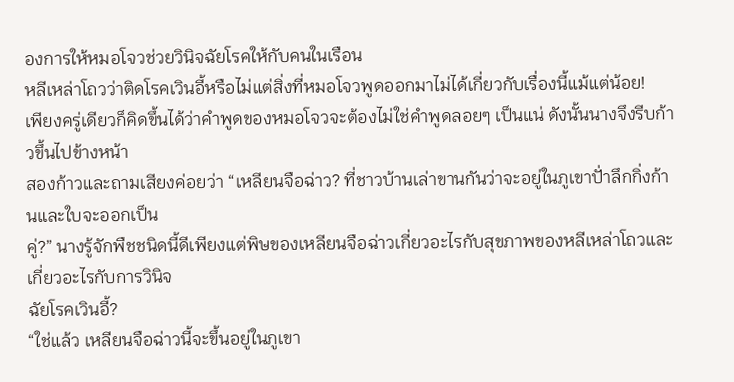องการให้หมอโจวช่วยวินิจฉัยโรคให้กับคนในเรือน
หลีเหล่าโถวว่าติดโรคเวินอี้หรือไม่แต่สิ่งที่หมอโจวพูดออกมาไม่ได้เกี่ยวกับเรื่องนี้แม้แต่น้อย!
เพียงครู่เดียวก็คิดขึ้นได้ว่าคำพูดของหมอโจวจะต้องไม่ใช่คำพูดลอยๆ เป็นแน่ ดังนั้นนางจึงรีบก้าวขึ้นไปข้างหน้า
สองก้าวและถามเสียงค่อยว่า “เหลียนจือฉ่าว? ที่ชาวบ้านเล่าขานกันว่าจะอยู่ในภูเขาปั่าลึกกิ่งก้านและใบจะออกเป็น
คู่?” นางรู้จักพืชชนิดนี้ดีเพียงแต่พิษของเหลียนจือฉ่าวเกี่ยวอะไรกับสุขภาพของหลีเหล่าโถวและเกี่ยวอะไรกับการวินิจ
ฉัยโรคเวินอี้?
“ใช่แล้ว เหลียนจือฉ่าวนี้จะขึ้นอยู่ในภูเขา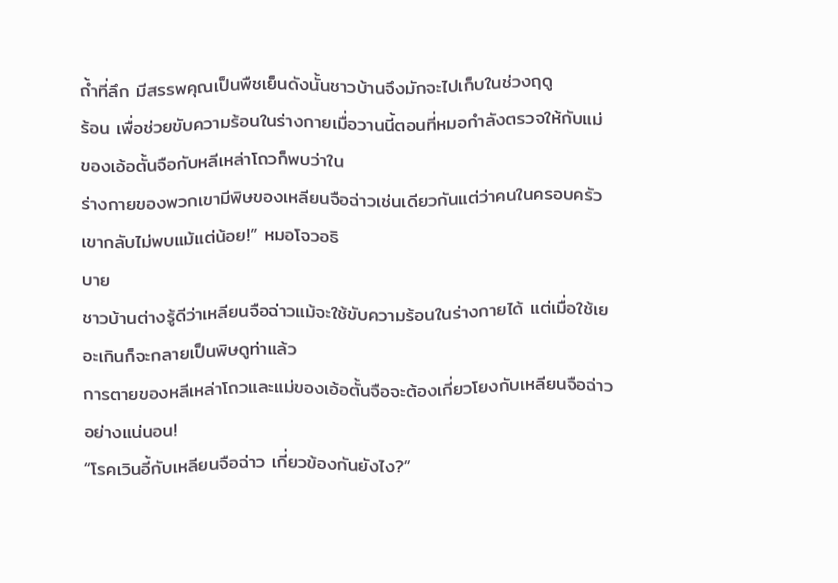ถํ้าที่ลึก มีสรรพคุณเป็นพืชเย็นดังนั้นชาวบ้านจึงมักจะไปเก็บในช่วงฤดู
ร้อน เพื่อช่วยขับความร้อนในร่างกายเมื่อวานนี้ตอนที่หมอกำลังตรวจให้กับแม่ของเอ้อตั้นจือกับหลีเหล่าโถวก็พบว่าใน
ร่างกายของพวกเขามีพิษของเหลียนจือฉ่าวเช่นเดียวกันแต่ว่าคนในครอบครัวเขากลับไม่พบแม้แต่น้อย!” หมอโจวอธิ
บาย
ชาวบ้านต่างรู้ดีว่าเหลียนจือฉ่าวแม้จะใช้ขับความร้อนในร่างกายได้ แต่เมื่อใช้เยอะเกินก็จะกลายเป็นพิษดูท่าแล้ว
การตายของหลีเหล่าโถวและแม่ของเอ้อตั้นจือจะต้องเกี่ยวโยงกับเหลียนจือฉ่าวอย่างแน่นอน!
“โรคเวินอี้กับเหลียนจือฉ่าว เกี่ยวข้องกันยังไง?”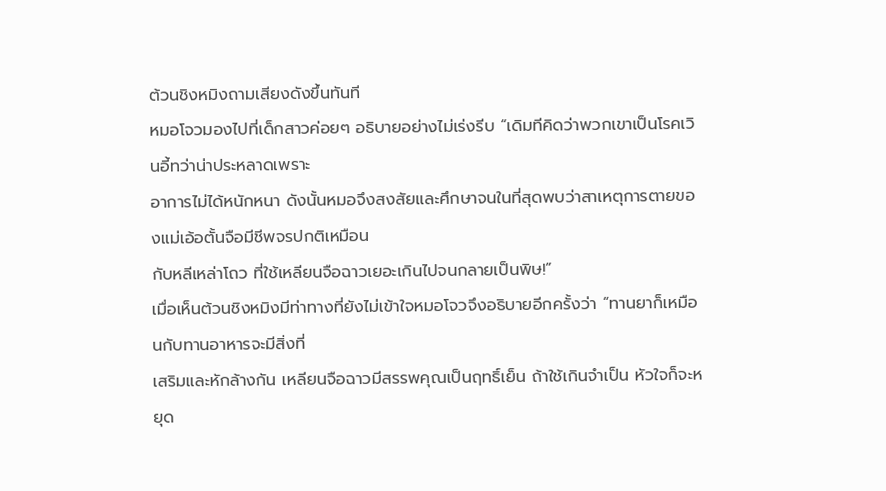ต้วนชิงหมิงถามเสียงดังขึ้นทันที
หมอโจวมองไปที่เด็กสาวค่อยๆ อธิบายอย่างไม่เร่งรีบ “เดิมทีคิดว่าพวกเขาเป็นโรคเวินอี้ทว่าน่าประหลาดเพราะ
อาการไม่ได้หนักหนา ดังนั้นหมอจึงสงสัยและศึกษาจนในที่สุดพบว่าสาเหตุการตายของแม่เอ้อตั้นจือมีชีพจรปกติเหมือน
กับหลีเหล่าโถว ที่ใช้เหลียนจือฉาวเยอะเกินไปจนกลายเป็นพิษ!”
เมื่อเห็นต้วนชิงหมิงมีท่าทางที่ยังไม่เข้าใจหมอโจวจึงอธิบายอีกครั้งว่า “ทานยาก็เหมือนกับทานอาหารจะมีสิ่งที่
เสริมและหักล้างกัน เหลียนจือฉาวมีสรรพคุณเป็นฤทธิ์เย็น ถ้าใช้เกินจำเป็น หัวใจก็จะหยุด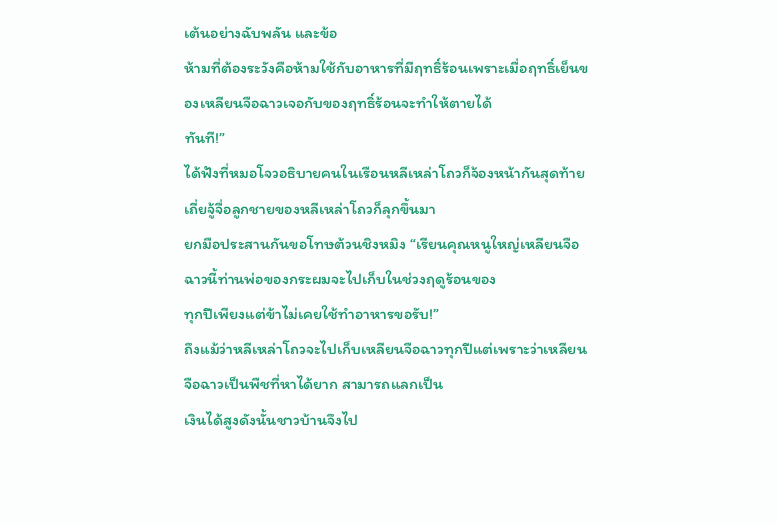เต้นอย่างฉับพลัน และข้อ
ห้ามที่ต้องระวังคือห้ามใช้กับอาหารที่มีฤทธิ์ร้อนเพราะเมื่อฤทธิ์เย็นของเหลียนจือฉาวเจอกับของฤทธิ์ร้อนจะทำให้ตายได้
ทันที!”
ได้ฟังที่หมอโจวอธิบายคนในเรือนหลีเหล่าโถวก็จ้องหน้ากันสุดท้ายเถี่ยจู้จื่อลูกชายของหลีเหล่าโถวก็ลุกขึ้นมา
ยกมือประสานกันขอโทษต้วนชิงหมิง “เรียนคุณหนูใหญ่เหลียนจือฉาวนี้ท่านพ่อของกระผมจะไปเก็บในช่วงฤดูร้อนของ
ทุกปีเพียงแต่ข้าไม่เคยใช้ทำอาหารขอรับ!”
ถึงแม้ว่าหลีเหล่าโถวจะไปเก็บเหลียนจือฉาวทุกปีแต่เพราะว่าเหลียนจือฉาวเป็นพืชที่หาได้ยาก สามารถแลกเป็น
เงินได้สูงดังนั้นชาวบ้านจึงไป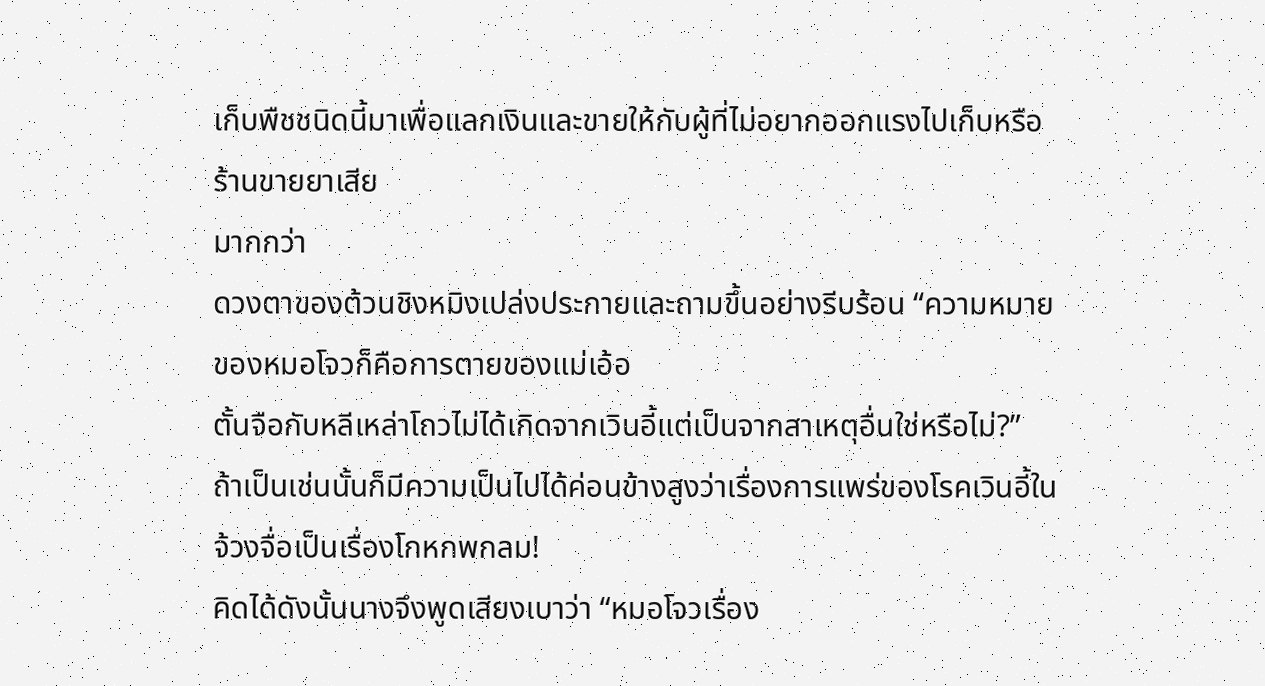เก็บพืชชนิดนี้มาเพื่อแลกเงินและขายให้กับผู้ที่ไม่อยากออกแรงไปเก็บหรือร้านขายยาเสีย
มากกว่า
ดวงตาของต้วนชิงหมิงเปล่งประกายและถามขึ้นอย่างรีบร้อน “ความหมายของหมอโจวก็คือการตายของแม่เอ้อ
ตั้นจือกับหลีเหล่าโถวไม่ได้เกิดจากเวินอี้แต่เป็นจากสาเหตุอื่นใช่หรือไม่?”
ถ้าเป็นเช่นนั้นก็มีความเป็นไปได้ค่อนข้างสูงว่าเรื่องการแพร่ของโรคเวินอี้ในจ้วงจื่อเป็นเรื่องโกหกพกลม!
คิดได้ดังนั้นนางจึงพูดเสียงเบาว่า “หมอโจวเรื่อง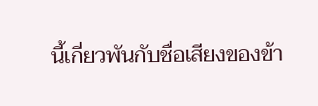นี้เกี่ยวพันกับชื่อเสียงของข้า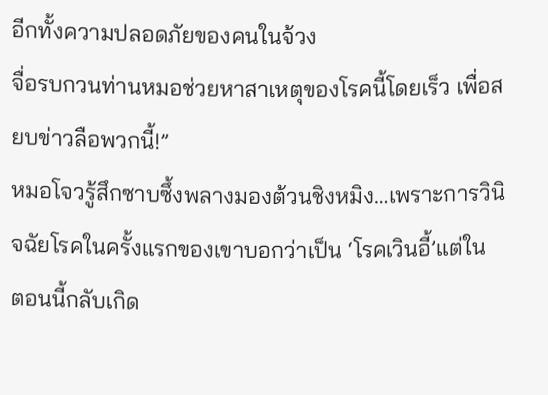อีกทั้งความปลอดภัยของคนในจ้วง
จื่อรบกวนท่านหมอช่วยหาสาเหตุของโรคนี้โดยเร็ว เพื่อสยบข่าวลือพวกนี้!”
หมอโจวรู้สึกซาบซึ้งพลางมองต้วนชิงหมิง…เพราะการวินิจฉัยโรคในครั้งแรกของเขาบอกว่าเป็น ‘โรคเวินอี้’แต่ใน
ตอนนี้กลับเกิด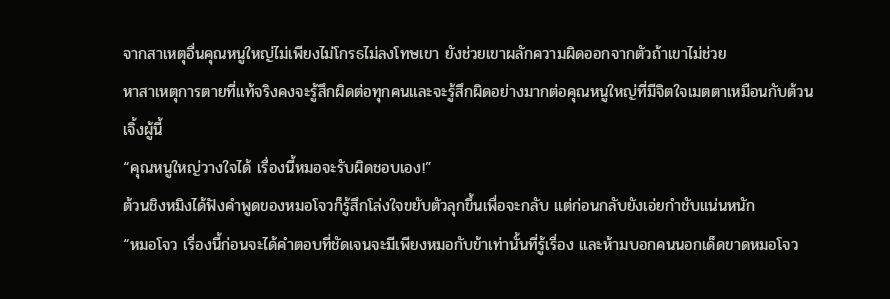จากสาเหตุอื่นคุณหนูใหญ่ไม่เพียงไม่โกรธไม่ลงโทษเขา ยังช่วยเขาผลักความผิดออกจากตัวถ้าเขาไม่ช่วย
หาสาเหตุการตายที่แท้จริงคงจะรู้สึกผิดต่อทุกคนและจะรู้สึกผิดอย่างมากต่อคุณหนูใหญ่ที่มีจิตใจเมตตาเหมือนกับต้วน
เจิ้งผู้นี้
“คุณหนูใหญ่วางใจได้ เรื่องนี้หมอจะรับผิดชอบเอง!”
ต้วนชิงหมิงได้ฟังคำพูดของหมอโจวก็รู้สึกโล่งใจขยับตัวลุกขึ้นเพื่อจะกลับ แต่ก่อนกลับยังเอ่ยกำชับแน่นหนัก
“หมอโจว เรื่องนี้ก่อนจะได้คำตอบที่ชัดเจนจะมีเพียงหมอกับข้าเท่านั้นที่รู้เรื่อง และห้ามบอกคนนอกเด็ดขาดหมอโจว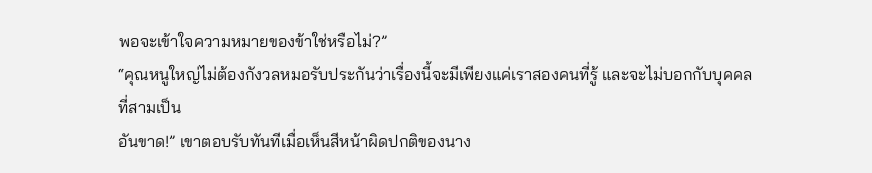พอจะเข้าใจความหมายของข้าใช่หรือไม่?”
“คุณหนูใหญ่ไม่ต้องกังวลหมอรับประกันว่าเรื่องนี้จะมีเพียงแค่เราสองคนที่รู้ และจะไม่บอกกับบุคคลที่สามเป็น
อันขาด!” เขาตอบรับทันทีเมื่อเห็นสีหน้าผิดปกติของนาง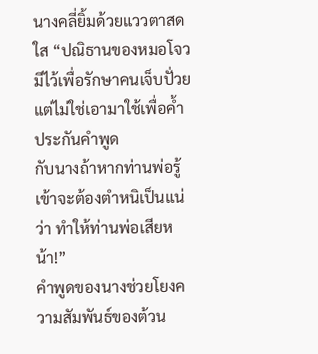นางคลี่ยิ้มด้วยแววตาสดใส “ปณิธานของหมอโจวมีไว้เพื่อรักษาคนเจ็บปั่วยแต่ไม่ใช่เอามาใช้เพื่อคํ้าประกันคำพูด
กับนางถ้าหากท่านพ่อรู้เข้าจะต้องตำหนิเป็นแน่ว่า ทำให้ท่านพ่อเสียหน้า!”
คำพูดของนางช่วยโยงความสัมพันธ์ของต้วน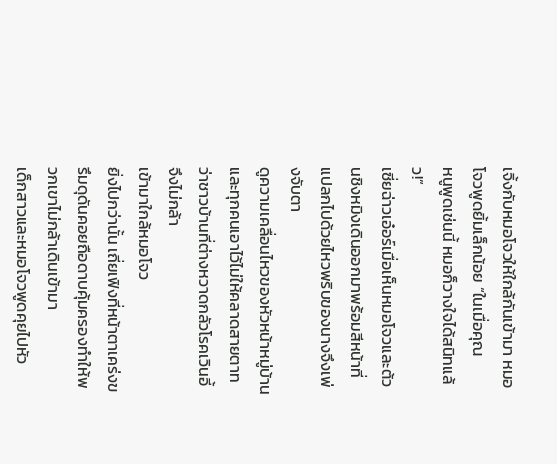เจิ้งกับหมอโจวให้ใกล้กันเข้ามา หมอโจวพูดยิ้มเล็กน้อย “ในเมื่อคุณ
หนูพูดเช่นนี้ หมอก็วางใจได้สนิทแล้ว!”
เซี่ยฉ่าวเอ๋อร์เมื่อเห็นหมอโจวและต้วนชิงหมิงเดินออกมาพร้อมสีหน้าที่แปลกไปด้วยไหวพริบของนางจึงเพ่งจับตา
ดูความเคลื่อนไหวของหัวหน้าหมู่บ้านและทุกคนเอาไว้ไม่ให้คลาดสายตาทว่าชาวบ้านที่ต่างหวาดกลัวโรคเวินอี้ จึงไม่กล้า
เข้ามาใกล้หมอโจว
ยิ่งไปกว่านั้น เถี่ยเฟิงที่หน้าตาเคร่งขรึมดุดันคอยถือดาบคุ้มครองทำให้พวกเขาไม่กล้าเดินเข้ามา
เด็กสาวและหมอโจวพูดคุยไปหัว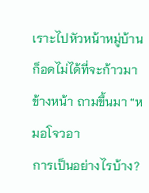เราะไปหัวหน้าหมู่บ้านก็อดไม่ได้ที่จะก้าวมาข้างหน้า ถามขึ้นมา “หมอโจวอา
การเป็นอย่างไรบ้าง?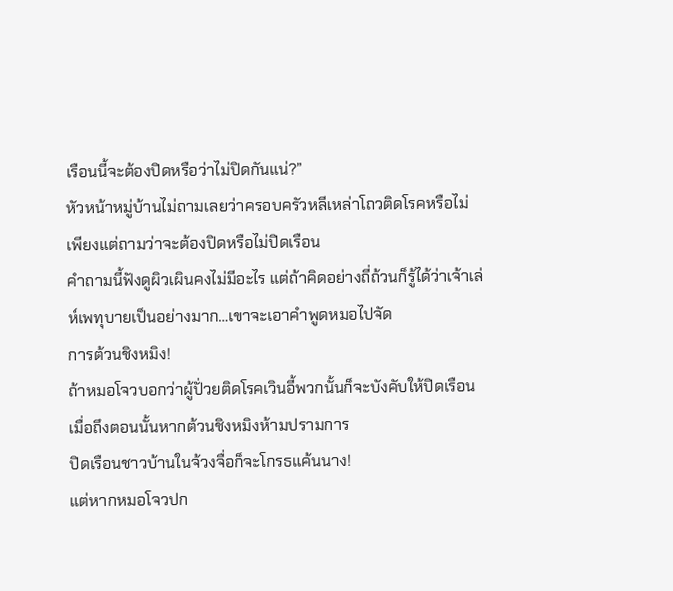เรือนนี้จะต้องปิดหรือว่าไม่ปิดกันแน่?”
หัวหน้าหมู่บ้านไม่ถามเลยว่าครอบครัวหลีเหล่าโถวติดโรคหรือไม่ เพียงแต่ถามว่าจะต้องปิดหรือไม่ปิดเรือน
คำถามนี้ฟังดูผิวเผินคงไม่มีอะไร แต่ถ้าคิดอย่างถี่ถ้วนก็รู้ได้ว่าเจ้าเล่ห์เพทุบายเป็นอย่างมาก…เขาจะเอาคำพูดหมอไปจัด
การต้วนชิงหมิง!
ถ้าหมอโจวบอกว่าผู้ปั่วยติดโรคเวินอี้พวกนั้นก็จะบังคับให้ปิดเรือน เมื่อถึงตอนนั้นหากต้วนชิงหมิงห้ามปรามการ
ปิดเรือนชาวบ้านในจ้วงจื่อก็จะโกรธแค้นนาง!
แต่หากหมอโจวปก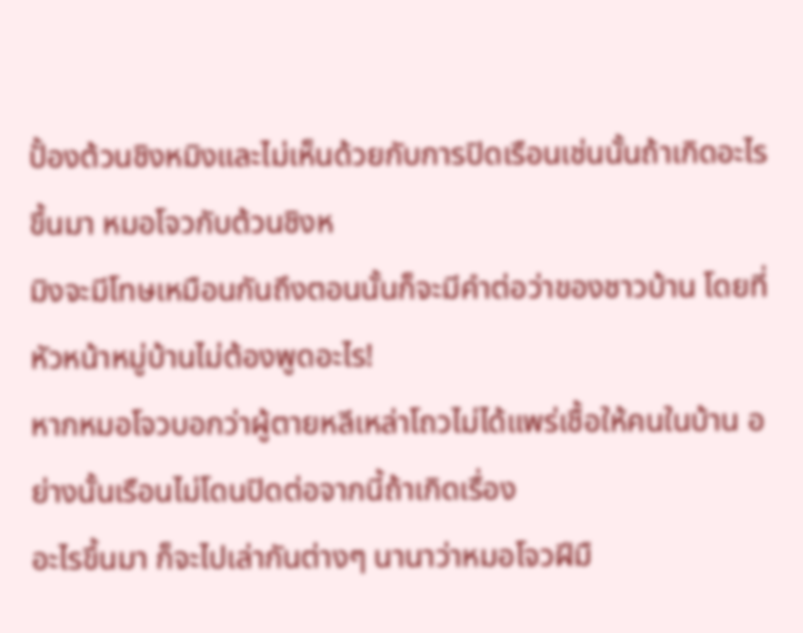ปั้องต้วนชิงหมิงและไม่เห็นด้วยกับการปิดเรือนเช่นนั้นถ้าเกิดอะไรขึ้นมา หมอโจวกับต้วนชิงห
มิงจะมีโทษเหมือนกันถึงตอนนั้นก็จะมีคำต่อว่าของชาวบ้าน โดยที่หัวหน้าหมู่บ้านไม่ต้องพูดอะไร!
หากหมอโจวบอกว่าผู้ตายหลีเหล่าโถวไม่ได้แพร่เชื้อให้คนในบ้าน อย่างนั้นเรือนไม่โดนปิดต่อจากนี้ถ้าเกิดเรื่อง
อะไรขึ้นมา ก็จะไปเล่ากันต่างๆ นานาว่าหมอโจวฝีมื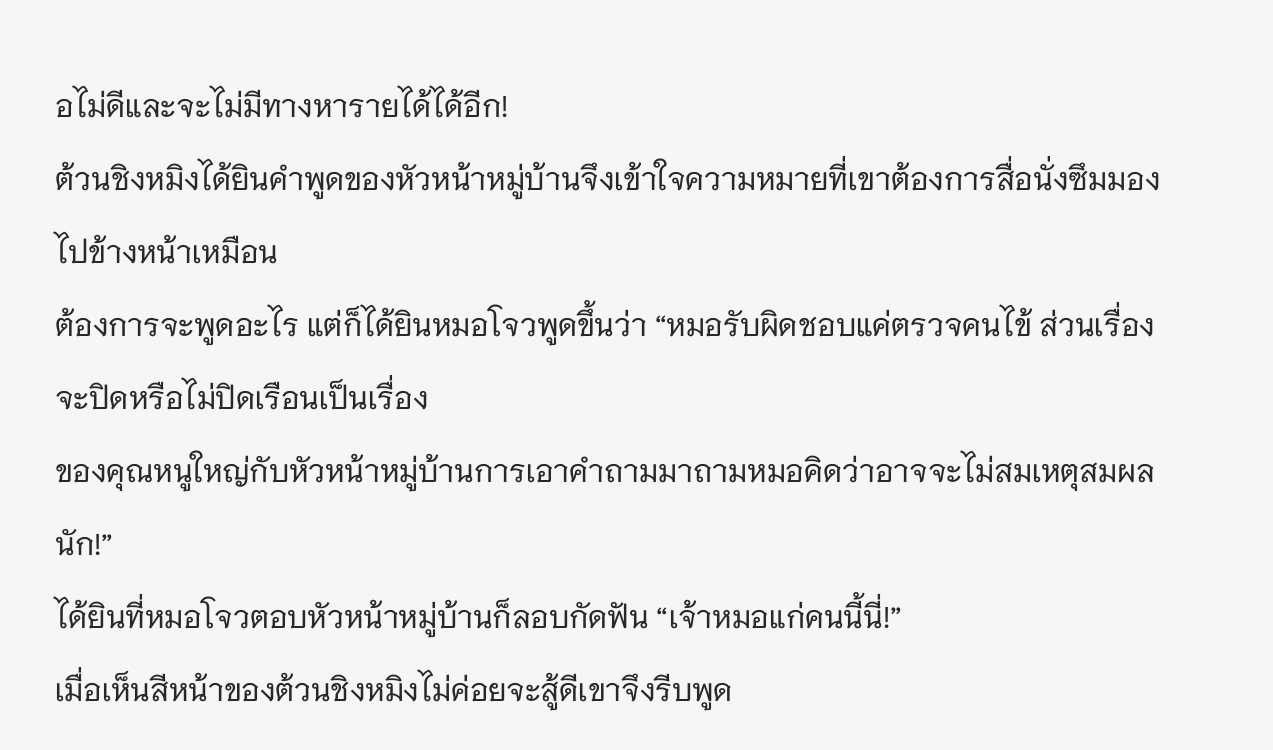อไม่ดีและจะไม่มีทางหารายได้ได้อีก!
ต้วนชิงหมิงได้ยินคำพูดของหัวหน้าหมู่บ้านจึงเข้าใจความหมายที่เขาต้องการสื่อนั่งซึมมองไปข้างหน้าเหมือน
ต้องการจะพูดอะไร แต่ก็ได้ยินหมอโจวพูดขึ้นว่า “หมอรับผิดชอบแค่ตรวจคนไข้ ส่วนเรื่องจะปิดหรือไม่ปิดเรือนเป็นเรื่อง
ของคุณหนูใหญ่กับหัวหน้าหมู่บ้านการเอาคำถามมาถามหมอคิดว่าอาจจะไม่สมเหตุสมผลนัก!”
ได้ยินที่หมอโจวตอบหัวหน้าหมู่บ้านก็ลอบกัดฟัน “เจ้าหมอแก่คนนี้นี่!”
เมื่อเห็นสีหน้าของต้วนชิงหมิงไม่ค่อยจะสู้ดีเขาจึงรีบพูด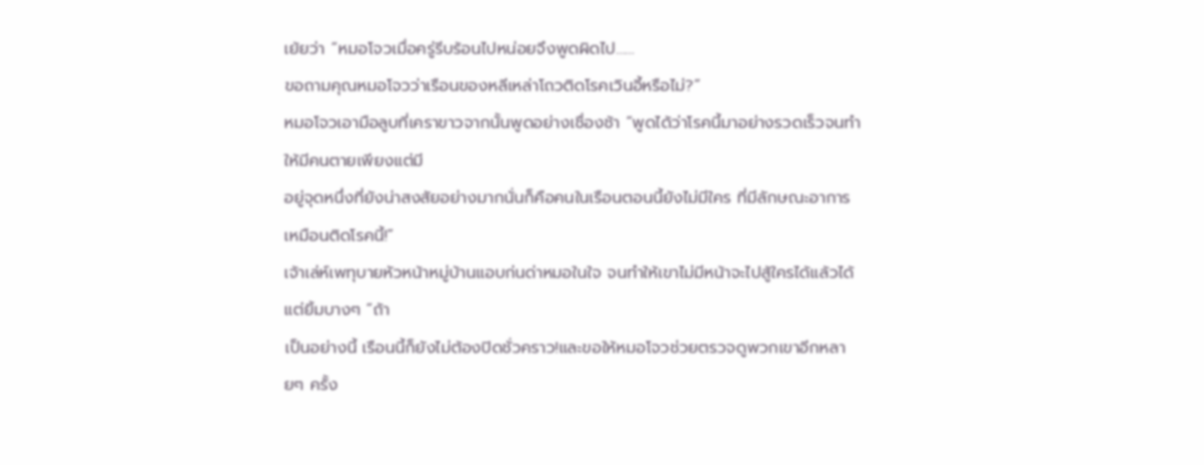เย้ยว่า “หมอโจวเมื่อครู่รีบร้อนไปหน่อยจึงพูดผิดไป……
ขอถามคุณหมอโจวว่าเรือนของหลีเหล่าโถวติดโรคเวินอี้หรือไม่?”
หมอโจวเอามือลูบที่เคราขาวจากนั้นพูดอย่างเชื่องช้า “พูดได้ว่าโรคนี้มาอย่างรวดเร็วจนทำให้มีคนตายเพียงแต่มี
อยู่จุดหนึ่งที่ยังน่าสงสัยอย่างมากนั่นก็คือคนในเรือนตอนนี้ยังไม่มีใคร ที่มีลักษณะอาการเหมือนติดโรคนี้!”
เจ้าเล่ห์เพทุบายหัวหน้าหมู่บ้านแอบก่นด่าหมอในใจ จนทำให้เขาไม่มีหน้าจะไปสู้ใครได้แล้วได้แต่ยิ้มบางๆ “ถ้า
เป็นอย่างนี้ เรือนนี้ก็ยังไม่ต้องปิดชั่วคราว!และขอให้หมอโจวช่วยตรวจดูพวกเขาอีกหลายๆ ครั้ง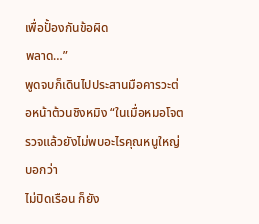เพื่อปั้องกันข้อผิด
พลาด…”
พูดจบก็เดินไปประสานมือคารวะต่อหน้าต้วนชิงหมิง “ในเมื่อหมอโจตรวจแล้วยังไม่พบอะไรคุณหนูใหญ่บอกว่า
ไม่ปิดเรือน ก็ยัง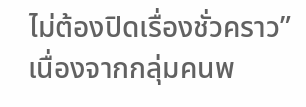ไม่ต้องปิดเรื่องชั่วคราว”
เนื่องจากกลุ่มคนพ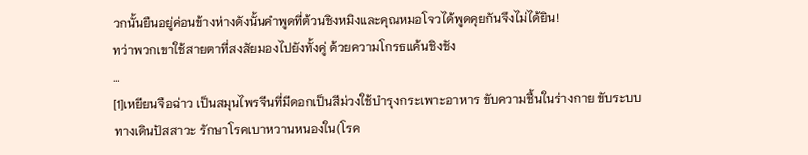วกนั้นยืนอยู่ค่อนข้างห่างดังนั้นคำพูดที่ต้วนชิงหมิงและคุณหมอโจวได้พูดคุยกันจึงไม่ได้ยิน!
ทว่าพวกเขาใช้สายตาที่สงสัยมองไปยังทั้งคู่ ด้วยความโกรธแค้นชิงชัง
…
[1]เหยียนจือฉ่าว เป็นสมุนไพรจีนที่มีดอกเป็นสีม่วงใช้บำรุงกระเพาะอาหาร ขับความชื้นในร่างกาย ขับระบบ
ทางเดินปัสสาวะ รักษาโรคเบาหวานหนองใน(โรค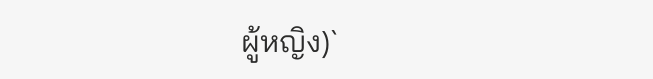ผู้หญิง)`